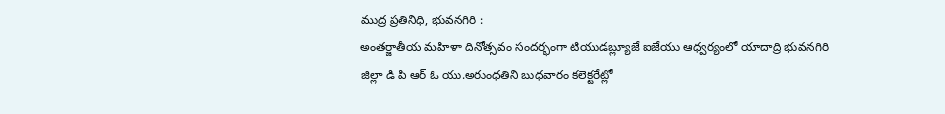ముద్ర ప్రతినిధి, భువనగిరి :
అంతర్జాతీయ మహిళా దినోత్సవం సందర్భంగా టియుడబ్ల్యూజే ఐజేయు ఆధ్వర్యంలో యాదాద్రి భువనగిరి జిల్లా డి పి ఆర్ ఓ యు.అరుంధతిని బుధవారం కలెక్టరేట్లో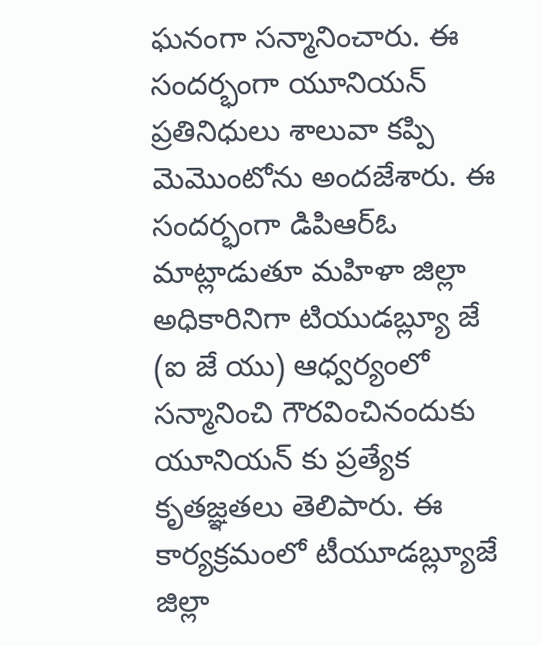ఘనంగా సన్మానించారు. ఈ సందర్భంగా యూనియన్ ప్రతినిధులు శాలువా కప్పి మెమొంటోను అందజేశారు. ఈ సందర్భంగా డిపిఆర్ఓ మాట్లాడుతూ మహిళా జిల్లా అధికారినిగా టియుడబ్ల్యూ జే (ఐ జే యు) ఆధ్వర్యంలో సన్మానించి గౌరవించినందుకు యూనియన్ కు ప్రత్యేక కృతజ్ఞతలు తెలిపారు. ఈ కార్యక్రమంలో టీయూడబ్ల్యూజే జిల్లా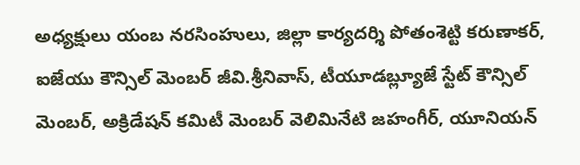అధ్యక్షులు యంబ నరసింహులు, జిల్లా కార్యదర్శి పోతంశెట్టి కరుణాకర్, ఐజేయు కౌన్సిల్ మెంబర్ జీవి.శ్రీనివాస్, టీయూడబ్ల్యూజే స్టేట్ కౌన్సిల్ మెంబర్, అక్రిడేషన్ కమిటీ మెంబర్ వెలిమినేటి జహంగీర్, యూనియన్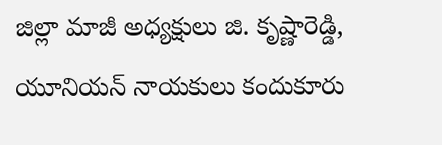జిల్లా మాజీ అధ్యక్షులు జి. కృష్ణారెడ్డి, యూనియన్ నాయకులు కందుకూరు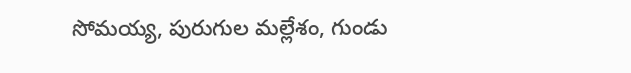సోమయ్య, పురుగుల మల్లేశం, గుండు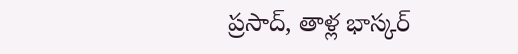ప్రసాద్, తాళ్ల భాస్కర్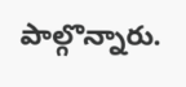పాల్గొన్నారు.